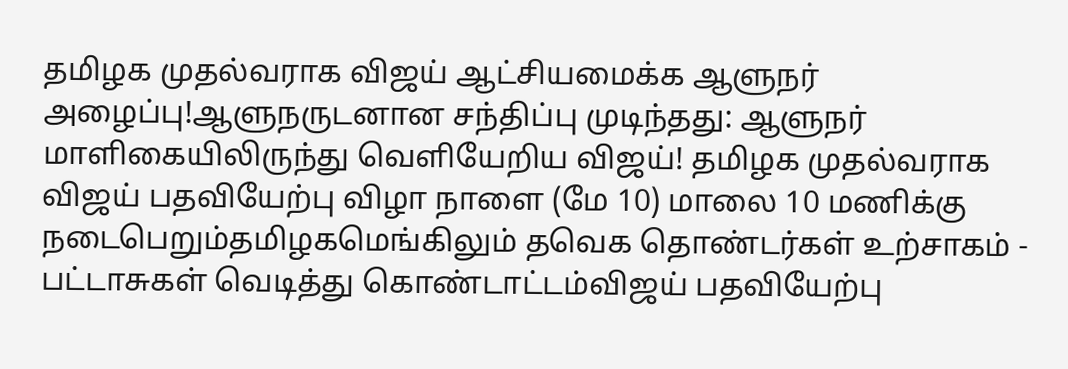தமிழக முதல்வராக விஜய் ஆட்சியமைக்க ஆளுநர் அழைப்பு!ஆளுநருடனான சந்திப்பு முடிந்தது: ஆளுநர் மாளிகையிலிருந்து வெளியேறிய விஜய்! தமிழக முதல்வராக விஜய் பதவியேற்பு விழா நாளை (மே 10) மாலை 10 மணிக்கு நடைபெறும்தமிழகமெங்கிலும் தவெக தொண்டர்கள் உற்சாகம் - பட்டாசுகள் வெடித்து கொண்டாட்டம்விஜய் பதவியேற்பு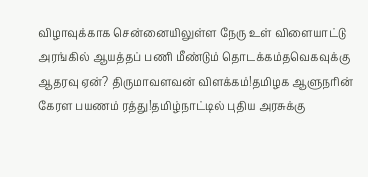விழாவுக்காக சென்னையிலுள்ள நேரு உள் விளையாட்டு அரங்கில் ஆயத்தப் பணி மீண்டும் தொடக்கம்தவெகவுக்கு ஆதரவு ஏன்? திருமாவளவன் விளக்கம்!தமிழக ஆளுநரின் கேரள பயணம் ரத்து!தமிழ்நாட்டில் புதிய அரசுக்கு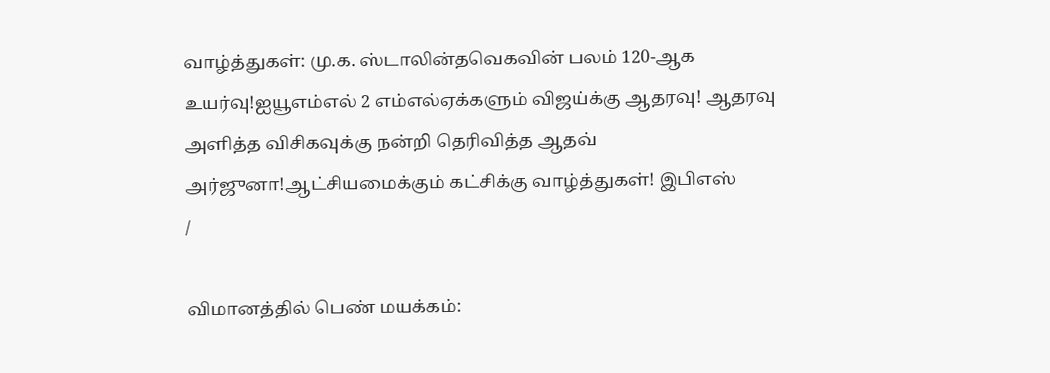வாழ்த்துகள்: மு.க. ஸ்டாலின்தவெகவின் பலம் 120-ஆக உயர்வு!ஐயூஎம்எல் 2 எம்எல்ஏக்களும் விஜய்க்கு ஆதரவு! ஆதரவு அளித்த விசிகவுக்கு நன்றி தெரிவித்த ஆதவ் அர்ஜுனா!ஆட்சியமைக்கும் கட்சிக்கு வாழ்த்துகள்! இபிஎஸ்
/

விமானத்தில் பெண் மயக்கம்: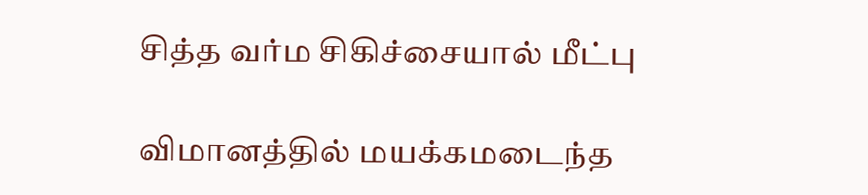சித்த வர்ம சிகிச்சையால் மீட்பு

விமானத்தில் மயக்கமடைந்த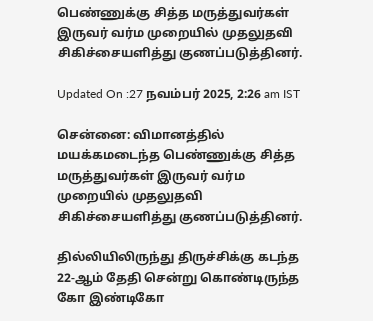பெண்ணுக்கு சித்த மருத்துவர்கள் இருவர் வர்ம முறையில் முதலுதவி சிகிச்சையளித்து குணப்படுத்தினர்.

Updated On :27 நவம்பர் 2025, 2:26 am IST

சென்னை: விமானத்தில் மயக்கமடைந்த பெண்ணுக்கு சித்த மருத்துவர்கள் இருவர் வர்ம முறையில் முதலுதவி சிகிச்சையளித்து குணப்படுத்தினர்.

தில்லியிலிருந்து திருச்சிக்கு கடந்த 22-ஆம் தேதி சென்று கொண்டிருந்த கோ இண்டிகோ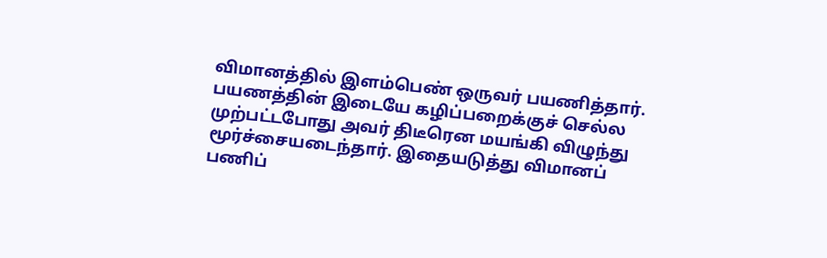விமானத்தில் இளம்பெண் ஒருவர் பயணித்தார். பயணத்தின் இடையே கழிப்பறைக்குச் செல்ல முற்பட்டபோது அவர் திடீரென மயங்கி விழுந்து மூர்ச்சையடைந்தார். இதையடுத்து விமானப் பணிப்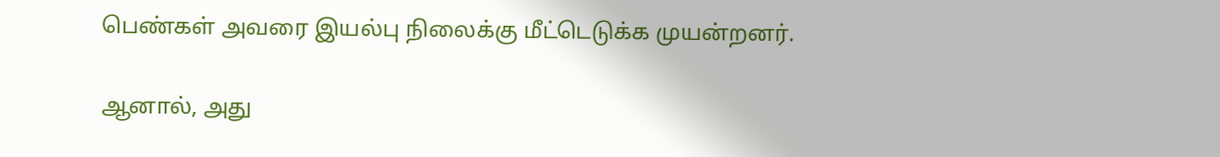பெண்கள் அவரை இயல்பு நிலைக்கு மீட்டெடுக்க முயன்றனர்.

ஆனால், அது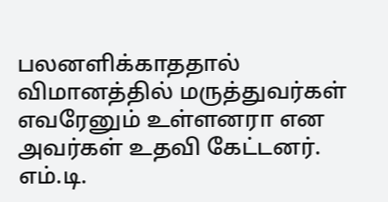பலனளிக்காததால் விமானத்தில் மருத்துவர்கள் எவரேனும் உள்ளனரா என அவர்கள் உதவி கேட்டனர். எம்.டி.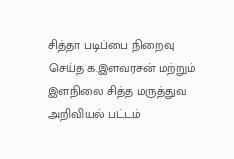சித்தா படிப்பை நிறைவு செய்த க.இளவரசன் மற்றும் இளநிலை சித்த மருத்துவ அறிவியல் பட்டம்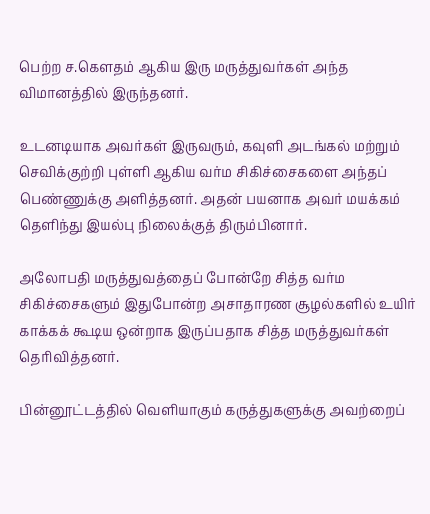பெற்ற ச.கௌதம் ஆகிய இரு மருத்துவர்கள் அந்த விமானத்தில் இருந்தனர்.

உடனடியாக அவர்கள் இருவரும், கவுளி அடங்கல் மற்றும் செவிக்குற்றி புள்ளி ஆகிய வர்ம சிகிச்சைகளை அந்தப் பெண்ணுக்கு அளித்தனர். அதன் பயனாக அவர் மயக்கம் தெளிந்து இயல்பு நிலைக்குத் திரும்பினார்.

அலோபதி மருத்துவத்தைப் போன்றே சித்த வர்ம சிகிச்சைகளும் இதுபோன்ற அசாதாரண சூழல்களில் உயிர் காக்கக் கூடிய ஒன்றாக இருப்பதாக சித்த மருத்துவர்கள் தெரிவித்தனர்.

பின்னூட்டத்தில் வெளியாகும் கருத்துகளுக்கு அவற்றைப்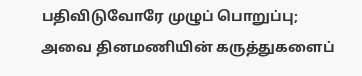பதிவிடுவோரே முழுப் பொறுப்பு; அவை தினமணியின் கருத்துகளைப்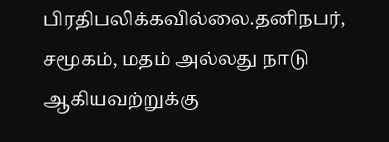பிரதிபலிக்கவில்லை.தனிநபர், சமூகம், மதம் அல்லது நாடு ஆகியவற்றுக்கு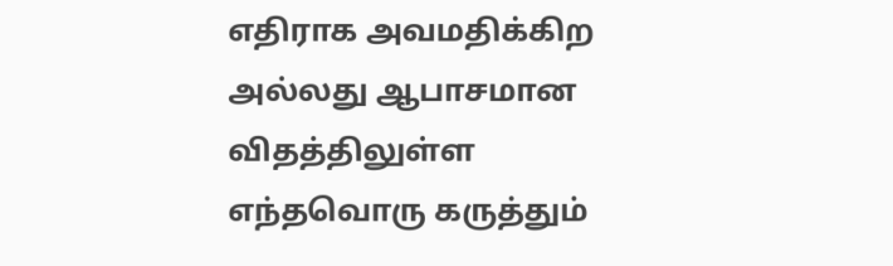எதிராக அவமதிக்கிற அல்லது ஆபாசமான விதத்திலுள்ள எந்தவொரு கருத்தும்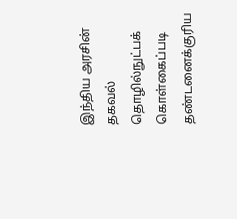இந்திய அரசின் தகவல் தொழில்நுட்பக் கொள்கைப்படி தண்டனைக்குரிய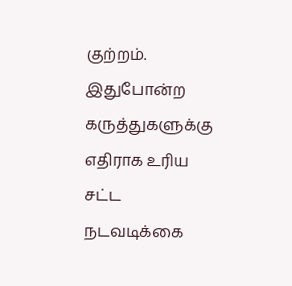குற்றம். இதுபோன்ற கருத்துகளுக்கு எதிராக உரிய சட்ட நடவடிக்கை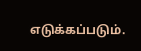எடுக்கப்படும்.